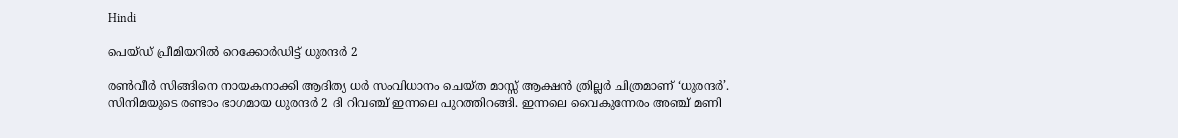Hindi

പെയ്ഡ് പ്രീമിയറിൽ റെക്കോർഡിട്ട് ധുരന്ദർ 2

രൺവീർ സിങ്ങിനെ നായകനാക്കി ആദിത്യ ധർ സംവിധാനം ചെയ്ത മാസ്സ് ആക്ഷൻ ത്രില്ലർ ചിത്രമാണ് ‘ധുരന്ദർ’. സിനിമയുടെ രണ്ടാം ഭാഗമായ ധുരന്ദർ 2 ദി റിവഞ്ച് ഇന്നലെ പുറത്തിറങ്ങി. ഇന്നലെ വൈകുന്നേരം അഞ്ച് മണി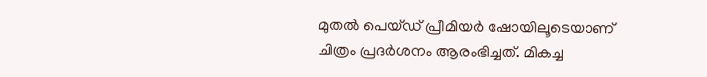മുതൽ പെയ്ഡ് പ്രീമിയർ ഷോയിലൂടെയാണ് ചിത്രം പ്രദർശനം ആരംഭിച്ചത്. മികച്ച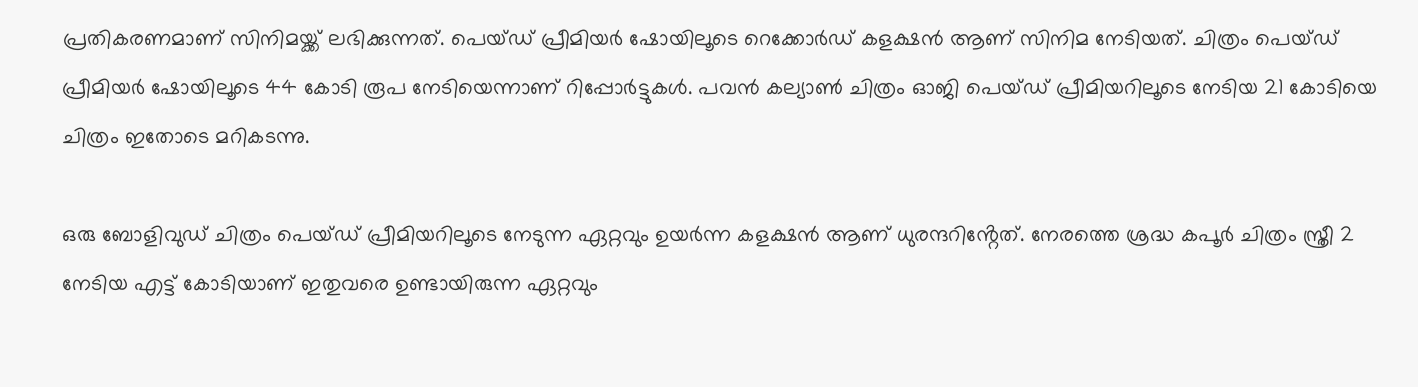പ്രതികരണമാണ് സിനിമയ്ക്ക് ലഭിക്കുന്നത്. പെയ്ഡ് പ്രീമിയർ ഷോയിലൂടെ റെക്കോർഡ് കളക്ഷൻ ആണ് സിനിമ നേടിയത്. ചിത്രം പെയ്ഡ് പ്രീമിയർ ഷോയിലൂടെ 44 കോടി രൂപ നേടിയെന്നാണ് റിപ്പോർട്ടുകൾ. പവൻ കല്യാൺ ചിത്രം ഓജി പെയ്ഡ് പ്രീമിയറിലൂടെ നേടിയ 21 കോടിയെ ചിത്രം ഇതോടെ മറികടന്നു.

ഒരു ബോളിവുഡ് ചിത്രം പെയ്ഡ് പ്രീമിയറിലൂടെ നേടുന്ന ഏറ്റവും ഉയർന്ന കളക്ഷൻ ആണ് ധുരന്ദറിൻ്റേത്. നേരത്തെ ശ്രദ്ധ കപൂർ ചിത്രം സ്ത്രീ 2 നേടിയ എട്ട് കോടിയാണ് ഇതുവരെ ഉണ്ടായിരുന്ന ഏറ്റവും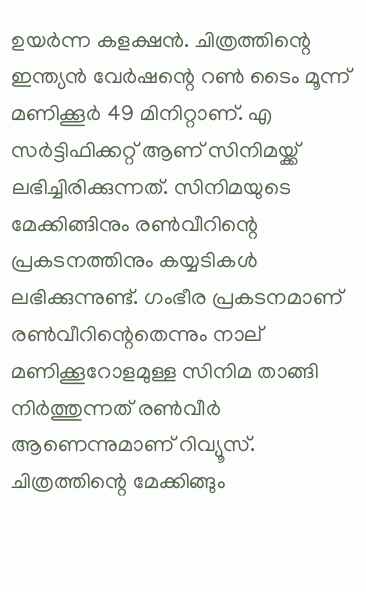ഉയർന്ന കളക്ഷൻ. ചിത്രത്തിന്റെ ഇന്ത്യൻ വേർഷന്റെ റൺ ടൈം മൂന്ന് മണിക്കൂർ 49 മിനിറ്റാണ്. എ സർട്ടിഫിക്കറ്റ് ആണ് സിനിമയ്ക്ക് ലഭിച്ചിരിക്കുന്നത്. സിനിമയുടെ മേക്കിങ്ങിനും രൺവീറിന്റെ പ്രകടനത്തിനും കയ്യടികൾ ലഭിക്കുന്നുണ്ട്. ഗംഭീര പ്രകടനമാണ് രൺവീറിന്റെതെന്നും നാല് മണിക്കൂറോളമുള്ള സിനിമ താങ്ങി നിർത്തുന്നത് രൺവീർ ആണെന്നുമാണ് റിവ്യൂസ്. ചിത്രത്തിന്റെ മേക്കിങ്ങും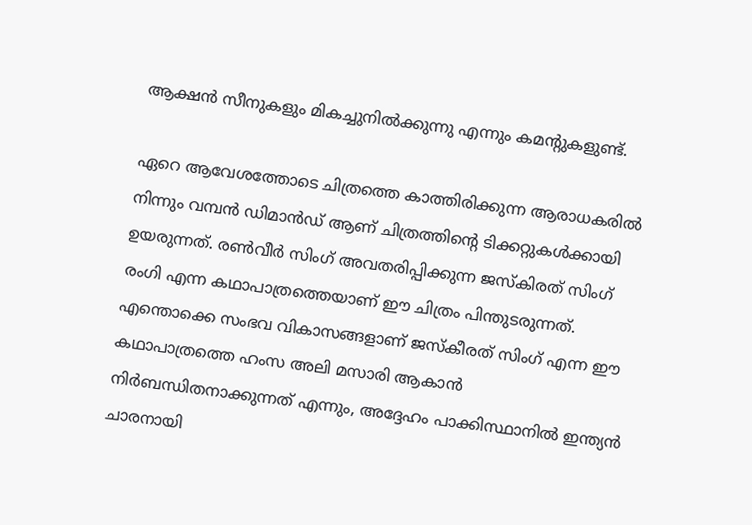ആക്ഷൻ സീനുകളും മികച്ചുനിൽക്കുന്നു എന്നും കമന്റുകളുണ്ട്.

ഏറെ ആവേശത്തോടെ ചിത്രത്തെ കാത്തിരിക്കുന്ന ആരാധകരില്‍ നിന്നും വമ്പന്‍ ഡിമാന്‍ഡ് ആണ് ചിത്രത്തിന്റെ ടിക്കറ്റുകള്‍ക്കായി ഉയരുന്നത്. രണ്‍വീര്‍ സിംഗ് അവതരിപ്പിക്കുന്ന ജസ്‌കിരത് സിംഗ് രംഗി എന്ന കഥാപാത്രത്തെയാണ് ഈ ചിത്രം പിന്തുടരുന്നത്. എന്തൊക്കെ സംഭവ വികാസങ്ങളാണ് ജസ്‌കീരത് സിംഗ് എന്ന ഈ കഥാപാത്രത്തെ ഹംസ അലി മസാരി ആകാന്‍ നിര്‍ബന്ധിതനാക്കുന്നത് എന്നും, അദ്ദേഹം പാക്കിസ്ഥാനില്‍ ഇന്ത്യന്‍ ചാരനായി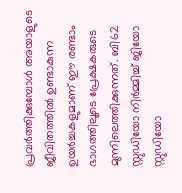പ്രവര്‍ത്തിക്കുമ്പോള്‍ അയാളുടെ ജീവിതത്തില്‍ ഉണ്ടാകുന്ന ഉയര്‍ച്ചകളുമാണ് ഈ രണ്ടാം ഭാഗത്തിലൂടെ പ്രേക്ഷകരുടെ മുന്നിലെത്തിക്കുന്നത്. ബി62 സ്റ്റുഡിയോ നിര്‍മ്മിച്ച് ജിയോ സ്റ്റുഡിയോ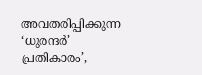അവതരിപ്പിക്കുന്ന ‘ധുരന്ദർ’ പ്രതികാരം’,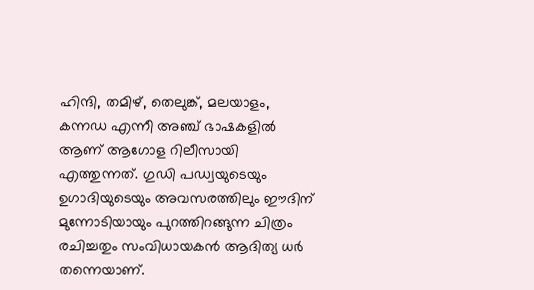ഹിന്ദി, തമിഴ്, തെലുങ്ക്, മലയാളം, കന്നഡ എന്നീ അഞ്ച് ഭാഷകളില്‍ ആണ് ആഗോള റിലീസായി എത്തുന്നത്. ഗുഡി പഡ്വയുടെയും ഉഗാദിയുടെയും അവസരത്തിലും ഈദിന് മുന്നോടിയായും പുറത്തിറങ്ങുന്ന ചിത്രം രചിച്ചതും സംവിധായകന്‍ ആദിത്യ ധര്‍ തന്നെയാണ്.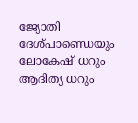ജ്യോതി ദേശ്പാണ്ഡെയും ലോകേഷ് ധറും ആദിത്യ ധറും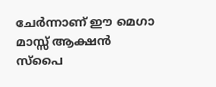ചേര്‍ന്നാണ് ഈ മെഗാ മാസ്സ് ആക്ഷന്‍ സ്‌പൈ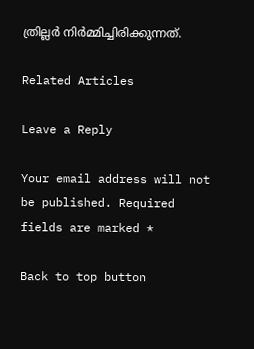ത്രില്ലര്‍ നിര്‍മ്മിച്ചിരിക്കുന്നത്.

Related Articles

Leave a Reply

Your email address will not be published. Required fields are marked *

Back to top button